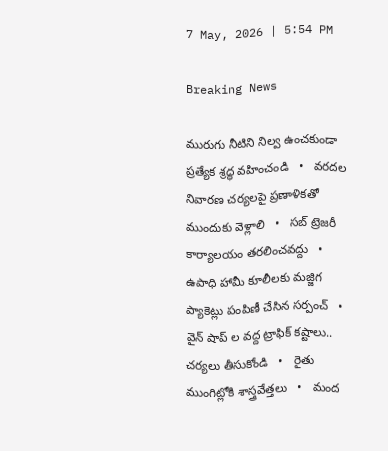7 May, 2026 | 5:54 PM

Breaking News

మురుగు నీటిని నిల్వ ఉంచకుండా ప్రత్యేక శ్రద్ధ వహించండి   •   వరదల నివారణ చర్యలపై ప్రణాళికతో ముందుకు వెళ్లాలి   •   సబ్ ట్రెజరీ కార్యాలయం తరలించవద్దు   •   ఉపాధి హామీ కూలీలకు మజ్జిగ ప్యాకెట్లు పంపిణీ చేసిన సర్పంచ్   •   వైన్ షాప్ ల వద్ద ట్రాఫిక్ కష్టాలు.. చర్యలు తీసుకోండి   •   రైతు ముంగిట్లోకి శాస్త్రవేత్తలు   •   మంద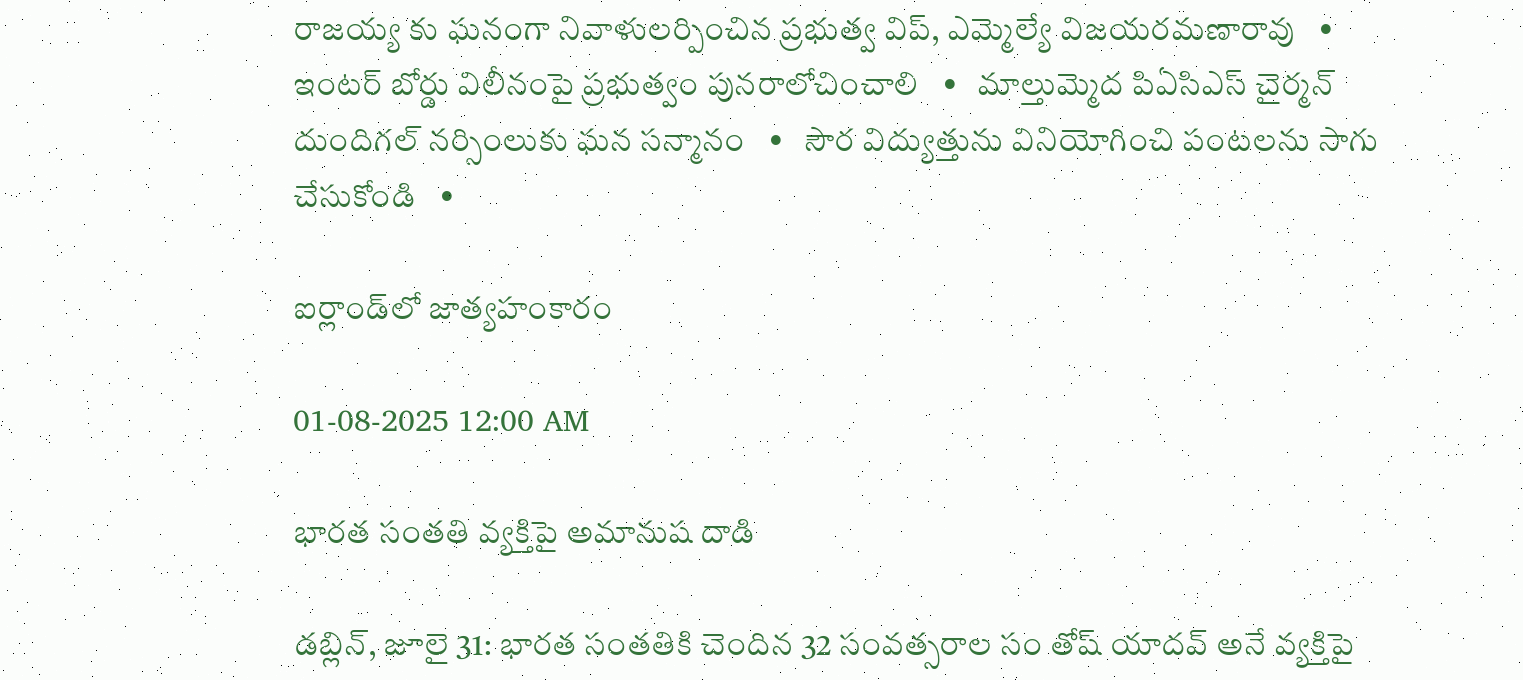రాజయ్య కు ఘనంగా నివాళులర్పించిన ప్రభుత్వ విప్, ఎమ్మెల్యే విజయరమణారావు   •   ఇంటర్ బోర్డు విలీనంపై ప్రభుత్వం పునరాలోచించాలి   •   మాల్తుమ్మెద పిఏసిఎస్ చైర్మన్ దుందిగల్ నర్సింలుకు ఘన సన్మానం   •   సౌర విద్యుత్తును వినియోగించి పంటలను సాగు చేసుకోండి   •

ఐర్లాండ్‌లో జాత్యహంకారం

01-08-2025 12:00 AM

భారత సంతతి వ్యక్తిపై అమానుష దాడి

డబ్లిన్, జూలై 31: భారత సంతతికి చెందిన 32 సంవత్సరాల సం తోష్ యాదవ్ అనే వ్యక్తిపై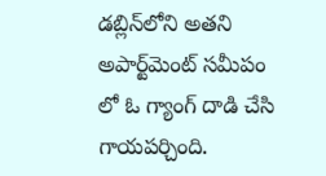డబ్లిన్‌లోని అతని అపార్ట్‌మెంట్ సమీపం లో ఓ గ్యాంగ్ దాడి చేసి గాయపర్చింది.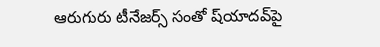ఆరుగురు టీనేజర్స్ సంతో ష్‌యాదవ్‌పై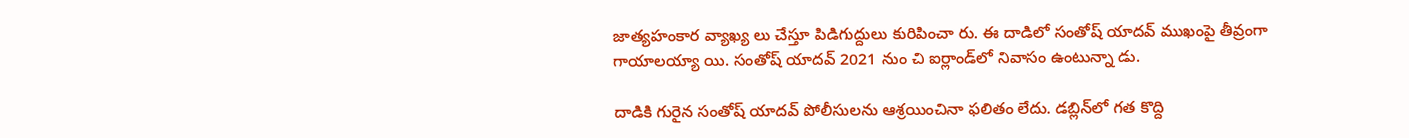జాత్యహంకార వ్యాఖ్య లు చేస్తూ పిడిగుద్దులు కురిపించా రు. ఈ దాడిలో సంతోష్ యాదవ్ ముఖంపై తీవ్రంగా గాయాలయ్యా యి. సంతోష్ యాదవ్ 2021 నుం చి ఐర్లాండ్‌లో నివాసం ఉంటున్నా డు.

దాడికి గురైన సంతోష్ యాదవ్ పోలీసులను ఆశ్రయించినా ఫలితం లేదు. డబ్లిన్‌లో గత కొద్ది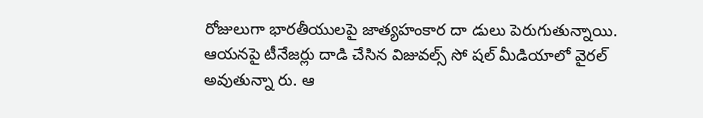రోజులుగా భారతీయులపై జాత్యహంకార దా డులు పెరుగుతున్నాయి. ఆయనపై టీనేజర్లు దాడి చేసిన విజువల్స్ సో షల్ మీడియాలో వైరల్ అవుతున్నా రు. ఆ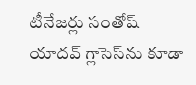టీనేజర్లు సంతోష్ యాదవ్ గ్లాసెస్‌ను కూడా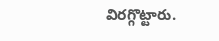విరగ్గొట్టారు.